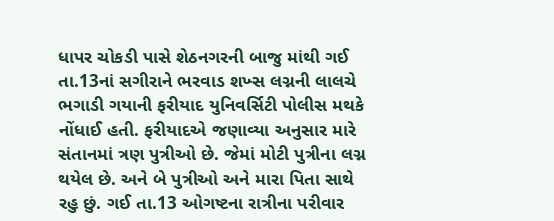ધાપર ચોકડી પાસે શેઠનગરની બાજુ માંથી ગઈ તા.13નાં સગીરાને ભરવાડ શખ્સ લગ્નની લાલચે ભગાડી ગયાની ફરીયાદ યુનિવર્સિટી પોલીસ મથકે નોંધાઈ હતી. ફરીયાદએ જણાવ્યા અનુસાર મારે સંતાનમાં ત્રણ પુત્રીઓ છે. જેમાં મોટી પુત્રીના લગ્ન થયેલ છે. અને બે પુત્રીઓ અને મારા પિતા સાથે રહુ છું. ગઈ તા.13 ઓગષ્ટના રાત્રીના પરીવાર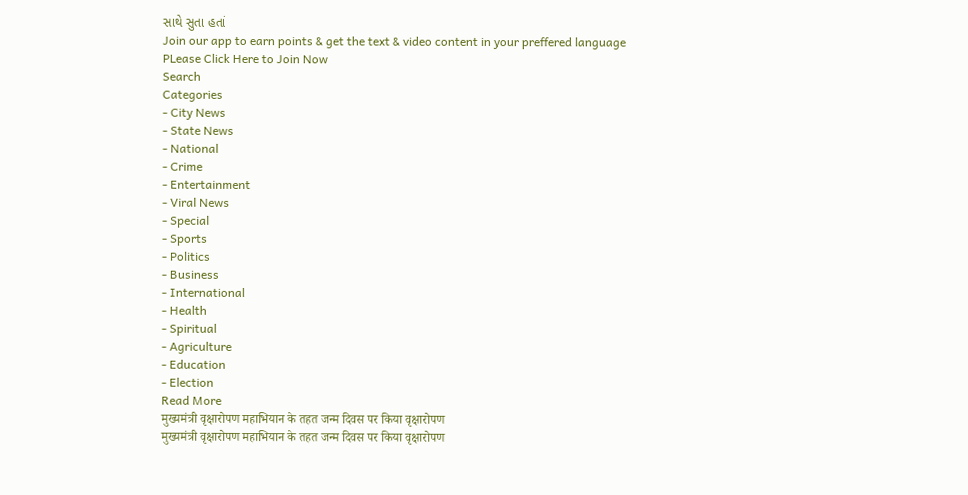સાથે સુતા હતાં
Join our app to earn points & get the text & video content in your preffered language
PLease Click Here to Join Now
Search
Categories
- City News
- State News
- National
- Crime
- Entertainment
- Viral News
- Special
- Sports
- Politics
- Business
- International
- Health
- Spiritual
- Agriculture
- Education
- Election
Read More
मुख्यमंत्री वृक्षारोपण महाभियान के तहत जन्म दिवस पर किया वृक्षारोपण
मुख्यमंत्री वृक्षारोपण महाभियान के तहत जन्म दिवस पर किया वृक्षारोपण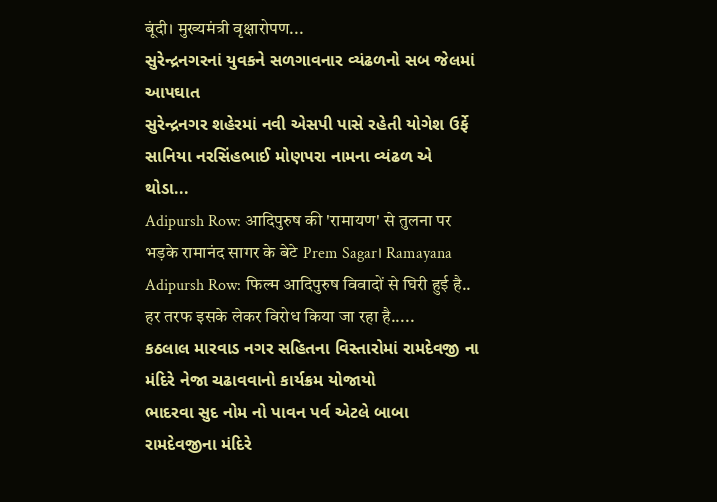बूंदी। मुख्यमंत्री वृक्षारोपण...
સુરેન્દ્રનગરનાં યુવકને સળગાવનાર વ્યંઢળનો સબ જેલમાં આપઘાત
સુરેન્દ્રનગર શહેરમાં નવી એસપી પાસે રહેતી યોગેશ ઉર્ફે સાનિયા નરસિંહભાઈ મોણપરા નામના વ્યંઢળ એ થોડા...
Adipursh Row: आदिपुरुष की 'रामायण' से तुलना पर भड़के रामानंद सागर के बेटे Prem Sagar। Ramayana
Adipursh Row: फिल्म आदिपुरुष विवादों से घिरी हुई है.. हर तरफ इसके लेकर विरोध किया जा रहा है.....
કઠલાલ મારવાડ નગર સહિતના વિસ્તારોમાં રામદેવજી ના મંદિરે નેજા ચઢાવવાનો કાર્યક્રમ યોજાયો
ભાદરવા સુદ નોમ નો પાવન પર્વ એટલે બાબા રામદેવજીના મંદિરે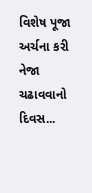વિશેષ પૂજા અર્ચના કરી નેજા ચઢાવવાનો દિવસ...